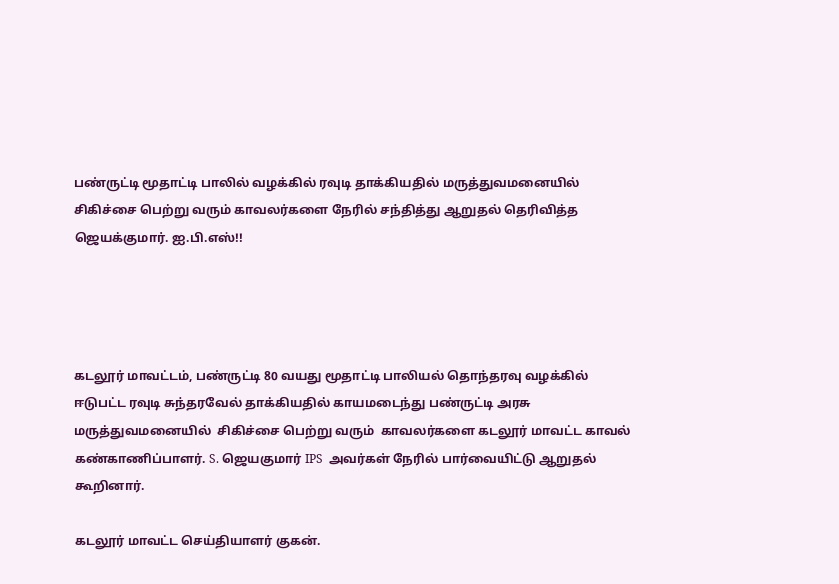பண்ருட்டி மூதாட்டி பாலில் வழக்கில் ரவுடி தாக்கியதில் மருத்துவமனையில் சிகிச்சை பெற்று வரும் காவலர்களை நேரில் சந்தித்து ஆறுதல் தெரிவித்த ஜெயக்குமார். ஐ.பி.எஸ்!!




கடலூர் மாவட்டம், பண்ருட்டி 80 வயது மூதாட்டி பாலியல் தொந்தரவு வழக்கில் ஈடுபட்ட ரவுடி சுந்தரவேல் தாக்கியதில் காயமடைந்து பண்ருட்டி அரசு மருத்துவமனையில்  சிகிச்சை பெற்று வரும்  காவலர்களை கடலூர் மாவட்ட காவல் கண்காணிப்பாளர். S. ஜெயகுமார் IPS  அவர்கள் நேரில் பார்வையிட்டு ஆறுதல் கூறினார்.

கடலூர் மாவட்ட செய்தியாளர் குகன்.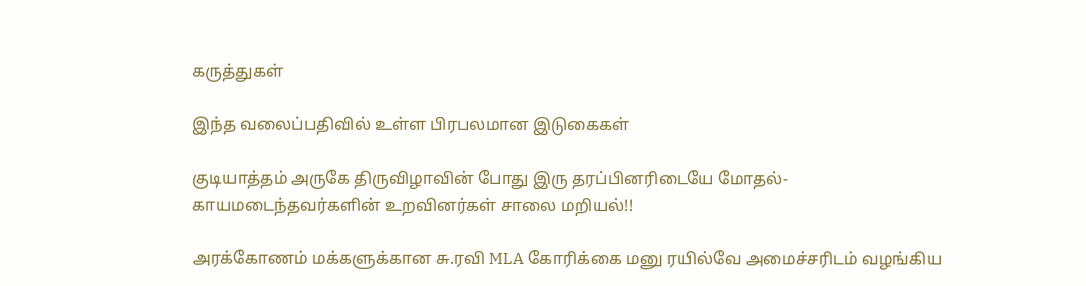கருத்துகள்

இந்த வலைப்பதிவில் உள்ள பிரபலமான இடுகைகள்

குடியாத்தம் அருகே திருவிழாவின் போது இரு தரப்பினரிடையே மோதல்- காயமடைந்தவர்களின் உறவினர்கள் சாலை மறியல்!!

அரக்கோணம் மக்களுக்கான சு.ரவி MLA கோரிக்கை மனு ரயில்வே அமைச்சரிடம் வழங்கிய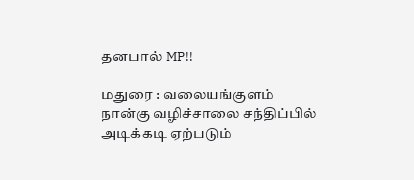தனபால் MP!!

மதுரை : வலையங்குளம் நான்கு வழிச்சாலை சந்திப்பில் அடிக்கடி ஏற்படும்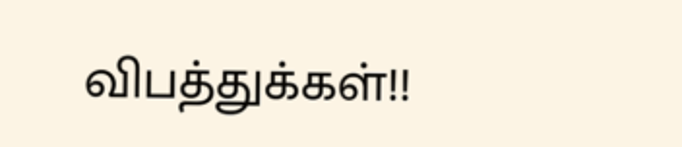விபத்துக்கள்!!